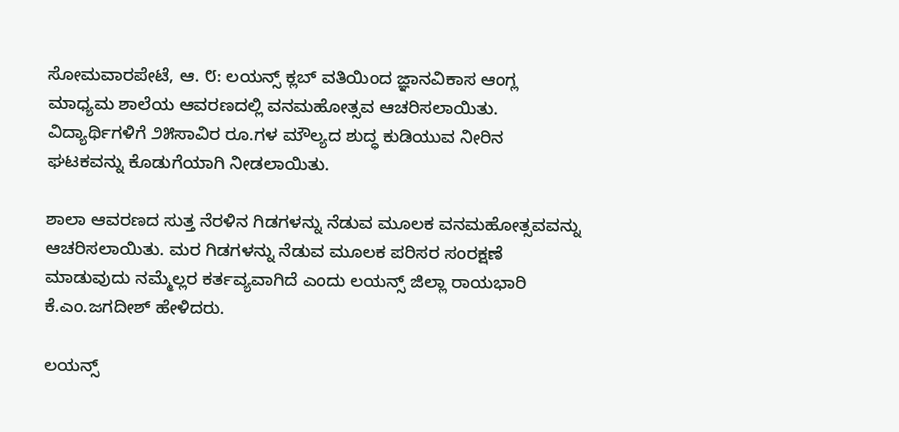ಸೋಮವಾರಪೇಟೆ, ಆ. ೮: ಲಯನ್ಸ್ ಕ್ಲಬ್ ವತಿಯಿಂದ ಜ್ಞಾನವಿಕಾಸ ಆಂಗ್ಲ ಮಾಧ್ಯಮ ಶಾಲೆಯ ಆವರಣದಲ್ಲಿ ವನಮಹೋತ್ಸವ ಆಚರಿಸಲಾಯಿತು. ವಿದ್ಯಾರ್ಥಿಗಳಿಗೆ ೨೫ಸಾವಿರ ರೂ.ಗಳ ಮೌಲ್ಯದ ಶುದ್ಧ ಕುಡಿಯುವ ನೀರಿನ ಘಟಕವನ್ನು ಕೊಡುಗೆಯಾಗಿ ನೀಡಲಾಯಿತು.

ಶಾಲಾ ಆವರಣದ ಸುತ್ತ ನೆರಳಿನ ಗಿಡಗಳನ್ನು ನೆಡುವ ಮೂಲಕ ವನಮಹೋತ್ಸವವನ್ನು ಆಚರಿಸಲಾಯಿತು. ಮರ ಗಿಡಗಳನ್ನು ನೆಡುವ ಮೂಲಕ ಪರಿಸರ ಸಂರಕ್ಷಣೆ ಮಾಡುವುದು ನಮ್ಮೆಲ್ಲರ ಕರ್ತವ್ಯವಾಗಿದೆ ಎಂದು ಲಯನ್ಸ್ ಜಿಲ್ಲಾ ರಾಯಭಾರಿ ಕೆ.ಎಂ.ಜಗದೀಶ್ ಹೇಳಿದರು.

ಲಯನ್ಸ್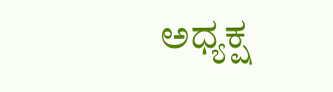ಅಧ್ಯಕ್ಷ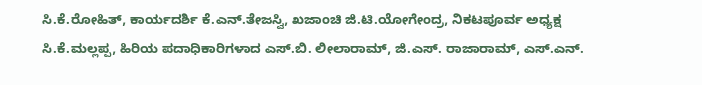ಸಿ.ಕೆ.ರೋಹಿತ್, ಕಾರ್ಯದರ್ಶಿ ಕೆ.ಎನ್.ತೇಜಸ್ವಿ, ಖಜಾಂಚಿ ಜಿ.ಟಿ.ಯೋಗೇಂದ್ರ, ನಿಕಟಪೂರ್ವ ಅಧ್ಯಕ್ಷ ಸಿ.ಕೆ.ಮಲ್ಲಪ್ಪ, ಹಿರಿಯ ಪದಾಧಿಕಾರಿಗಳಾದ ಎಸ್.ಬಿ. ಲೀಲಾರಾಮ್, ಜಿ.ಎಸ್. ರಾಜಾರಾಮ್, ಎಸ್.ಎನ್.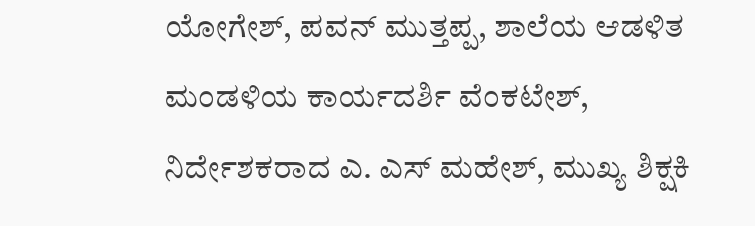ಯೋಗೇಶ್, ಪವನ್ ಮುತ್ತಪ್ಪ, ಶಾಲೆಯ ಆಡಳಿತ ಮಂಡಳಿಯ ಕಾರ್ಯದರ್ಶಿ ವೆಂಕಟೇಶ್, ನಿರ್ದೇಶಕರಾದ ಎ. ಎಸ್ ಮಹೇಶ್, ಮುಖ್ಯ ಶಿಕ್ಷಕಿ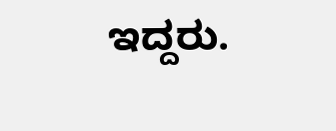ಇದ್ದರು.